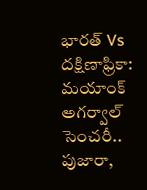భారత్ Vs దక్షిణాఫ్రికా: మయాంక్ అగర్వాల్ సెంచరీ.. పుజారా,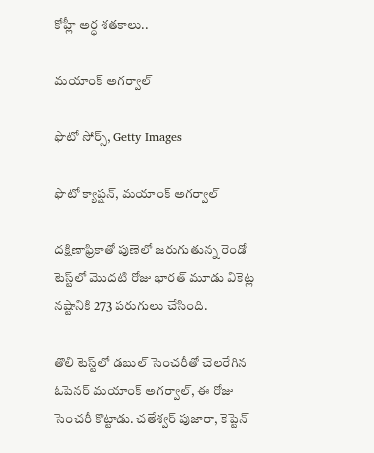కోహ్లీ అర్ధ శతకాలు..

మయాంక్ అగర్వాల్

ఫొటో సోర్స్, Getty Images

ఫొటో క్యాప్షన్, మయాంక్ అగర్వాల్

దక్షిణాఫ్రికాతో పుణెలో జరుగుతున్న రెండో టెస్ట్‌లో మొదటి రోజు భారత్ మూడు వికెట్ల నష్టానికి 273 పరుగులు చేసింది.

తొలి టెస్ట్‌లో డబుల్ సెంచరీతో చెలరేగిన ఓపెనర్ మయాంక్ అగర్వాల్, ఈ రోజు సెంచరీ కొట్టాడు. చతేశ్వర్ పుజారా, కెప్టెన్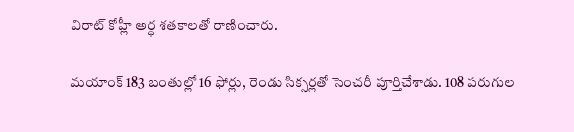విరాట్ కోహ్లీ అర్ధ శతకాలతో రాణించారు.

మయాంక్ 183 బంతుల్లో 16 ఫోర్లు, రెండు సిక్సర్లతో సెంచరీ పూర్తిచేశాడు. 108 పరుగుల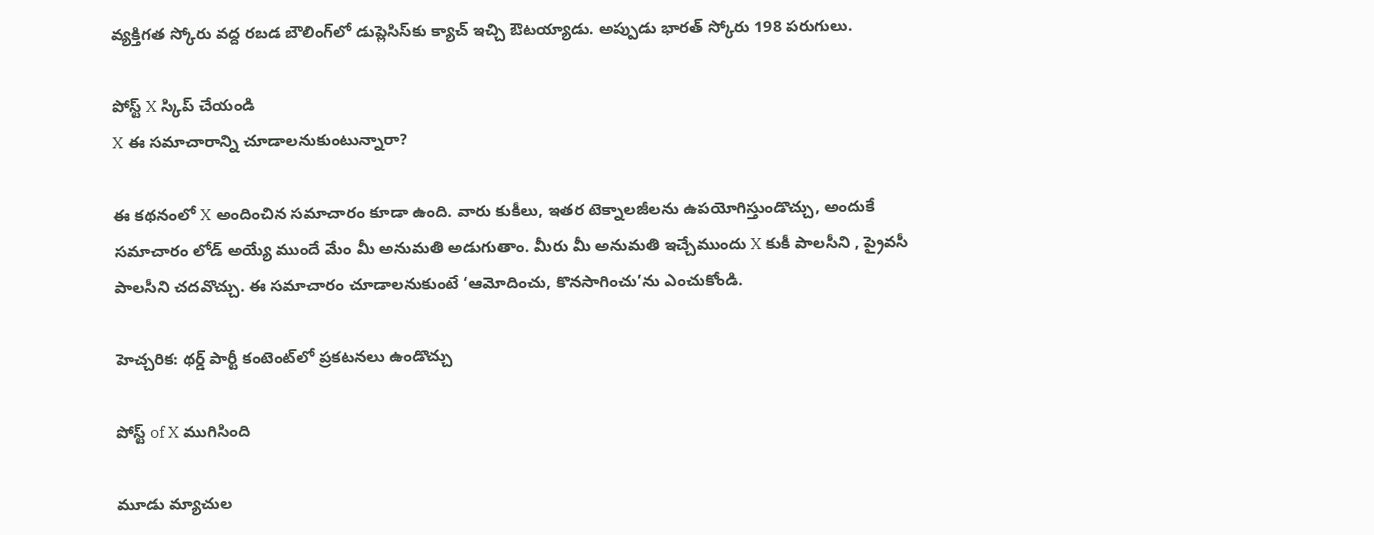వ్యక్తిగత స్కోరు వద్ద రబడ బౌలింగ్‌లో డుప్లెసిస్‌కు క్యాచ్ ఇచ్చి ఔటయ్యాడు. అప్పుడు భారత్ స్కోరు 198 పరుగులు.

పోస్ట్‌ X స్కిప్ చేయండి
X ఈ సమాచారాన్ని చూడాలనుకుంటున్నారా?

ఈ కథనంలో X అందించిన సమాచారం కూడా ఉంది. వారు కుకీలు, ఇతర టెక్నాలజీలను ఉపయోగిస్తుండొచ్చు, అందుకే సమాచారం లోడ్ అయ్యే ముందే మేం మీ అనుమతి అడుగుతాం. మీరు మీ అనుమతి ఇచ్చేముందు X కుకీ పాలసీని , ప్రైవసీ పాలసీని చదవొచ్చు. ఈ సమాచారం చూడాలనుకుంటే ‘ఆమోదించు, కొనసాగించు’ను ఎంచుకోండి.

హెచ్చరిక: థర్డ్ పార్టీ కంటెంట్‌లో ప్రకటనలు ఉండొచ్చు

పోస్ట్ of X ముగిసింది

మూడు మ్యాచుల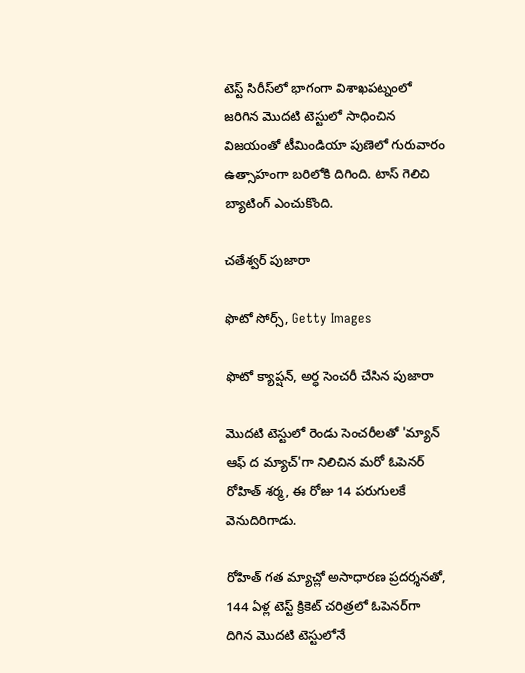టెస్ట్ సిరీస్‌లో భాగంగా విశాఖపట్నంలో జరిగిన మొదటి టెస్టులో సాధించిన విజయంతో టీమిండియా పుణెలో గురువారం ఉత్సాహంగా బరిలోకి దిగింది. టాస్ గెలిచి బ్యాటింగ్ ఎంచుకొంది.

చతేశ్వర్ పుజారా

ఫొటో సోర్స్, Getty Images

ఫొటో క్యాప్షన్, అర్ధ సెంచరీ చేసిన పుజారా

మొదటి టెస్టులో రెండు సెంచరీలతో 'మ్యాన్ ఆఫ్ ద మ్యాచ్'గా నిలిచిన మరో ఓపెనర్ రోహిత్ శర్మ, ఈ రోజు 14 పరుగులకే వెనుదిరిగాడు.

రోహిత్ గత మ్యాచ్లో అసాధారణ ప్రదర్శనతో, 144 ఏళ్ల టెస్ట్ క్రికెట్ చరిత్రలో ఓపెనర్‌గా దిగిన మొదటి టెస్టులోనే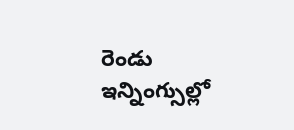రెండు ఇన్నింగ్సుల్లో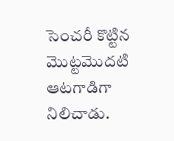సెంచరీ కొట్టిన మొట్టమొదటి ఆటగాడిగా నిలిచాడు.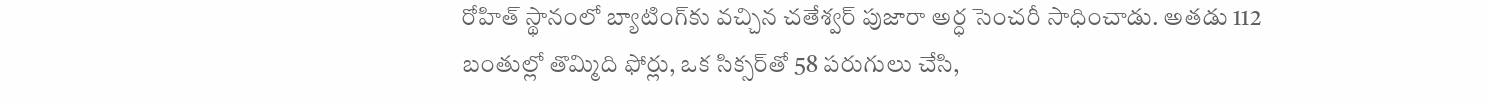రోహిత్ స్థానంలో బ్యాటింగ్‌కు వచ్చిన చతేశ్వర్ పుజారా అర్ధ సెంచరీ సాధించాడు. అతడు 112 బంతుల్లో తొమ్మిది ఫోర్లు, ఒక సిక్సర్‌తో 58 పరుగులు చేసి,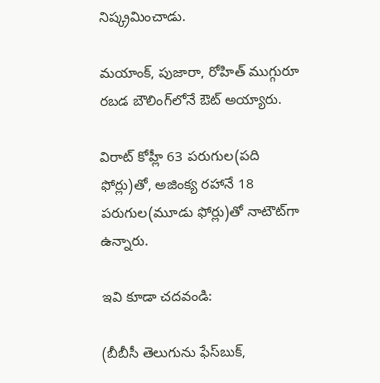నిష్క్రమించాడు.

మయాంక్, పుజారా, రోహిత్ ముగ్గురూ రబడ బౌలింగ్‌లోనే ఔట్ అయ్యారు.

విరాట్ కోహ్లీ 63 పరుగుల(పది ఫోర్లు)తో, అజింక్య రహానే 18 పరుగుల(మూడు ఫోర్లు)తో నాటౌట్‌గా ఉన్నారు.

ఇవి కూడా చదవండి:

(బీబీసీ తెలుగును ఫేస్‌బుక్,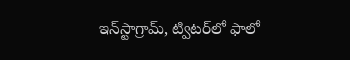ఇన్‌స్టాగ్రామ్‌, ట్విటర్‌లో ఫాలో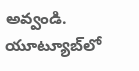అవ్వండి. యూట్యూబ్‌లో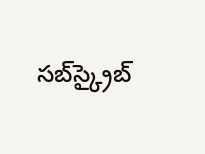సబ్‌స్క్రైబ్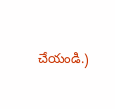చేయండి.)